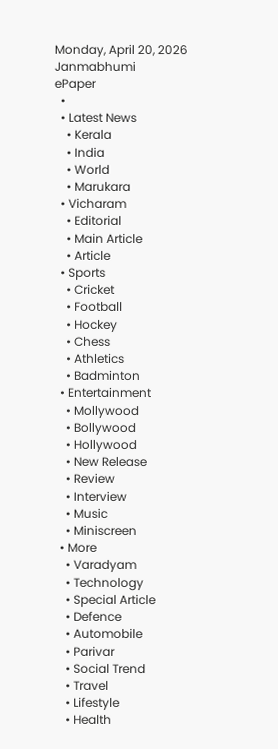Monday, April 20, 2026
Janmabhumi
ePaper
  •
  • Latest News
    • Kerala
    • India
    • World
    • Marukara
  • Vicharam
    • Editorial
    • Main Article
    • Article
  • Sports
    • Cricket
    • Football
    • Hockey
    • Chess
    • Athletics
    • Badminton
  • Entertainment
    • Mollywood
    • Bollywood
    • Hollywood
    • New Release
    • Review
    • Interview
    • Music
    • Miniscreen
  • More
    • Varadyam
    • Technology
    • Special Article
    • Defence
    • Automobile
    • Parivar
    • Social Trend
    • Travel
    • Lifestyle
    • Health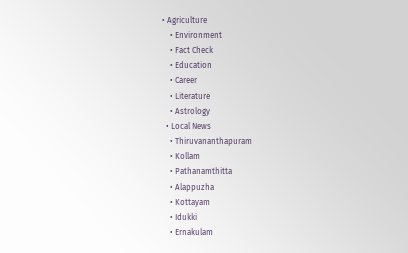• Agriculture
    • Environment
    • Fact Check
    • Education
    • Career
    • Literature
    • Astrology
  • Local News
    • Thiruvananthapuram
    • Kollam
    • Pathanamthitta
    • Alappuzha
    • Kottayam
    • Idukki
    • Ernakulam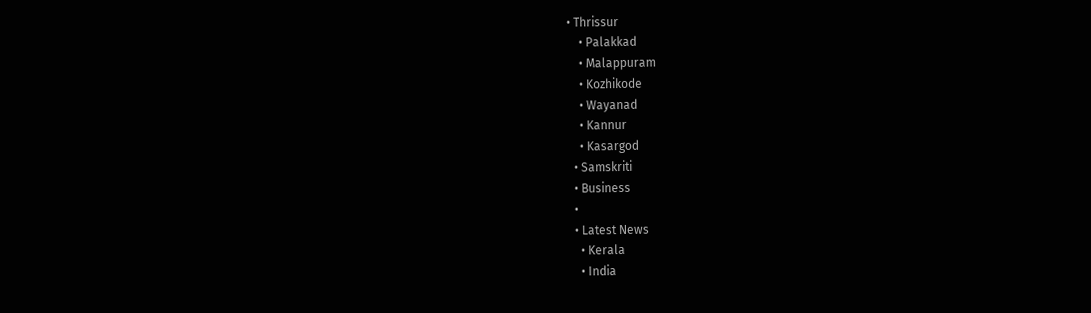• Thrissur
    • Palakkad
    • Malappuram
    • Kozhikode
    • Wayanad
    • Kannur
    • Kasargod
  • Samskriti
  • Business
  •
  • Latest News
    • Kerala
    • India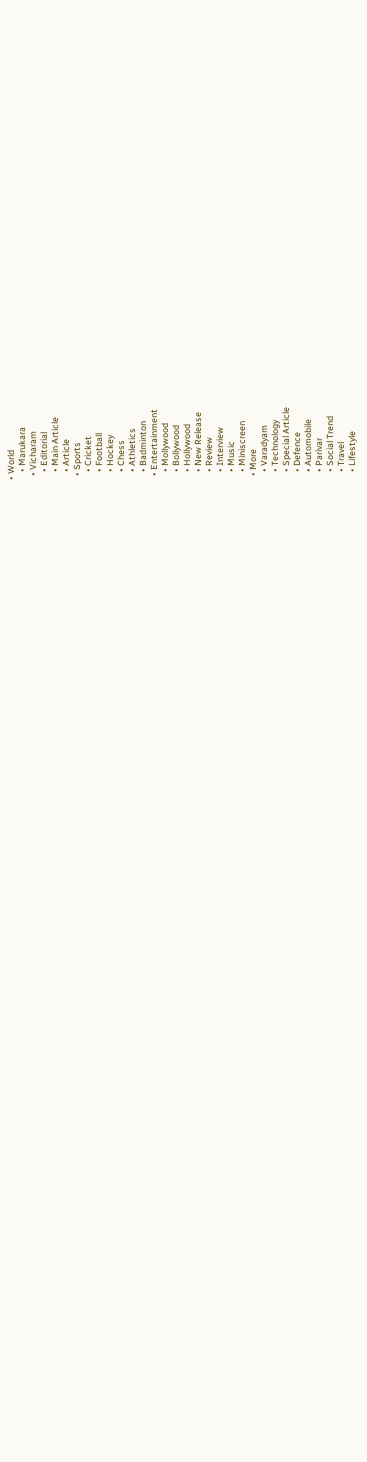• World
    • Marukara
  • Vicharam
    • Editorial
    • Main Article
    • Article
  • Sports
    • Cricket
    • Football
    • Hockey
    • Chess
    • Athletics
    • Badminton
  • Entertainment
    • Mollywood
    • Bollywood
    • Hollywood
    • New Release
    • Review
    • Interview
    • Music
    • Miniscreen
  • More
    • Varadyam
    • Technology
    • Special Article
    • Defence
    • Automobile
    • Parivar
    • Social Trend
    • Travel
    • Lifestyle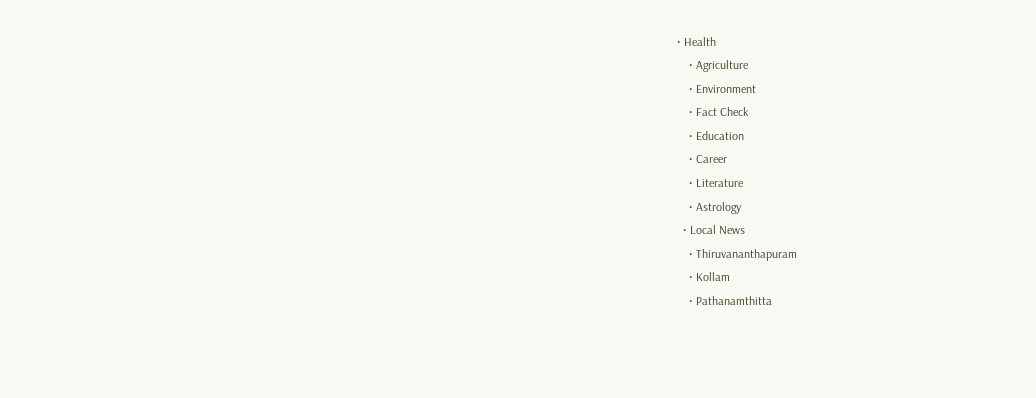• Health
    • Agriculture
    • Environment
    • Fact Check
    • Education
    • Career
    • Literature
    • Astrology
  • Local News
    • Thiruvananthapuram
    • Kollam
    • Pathanamthitta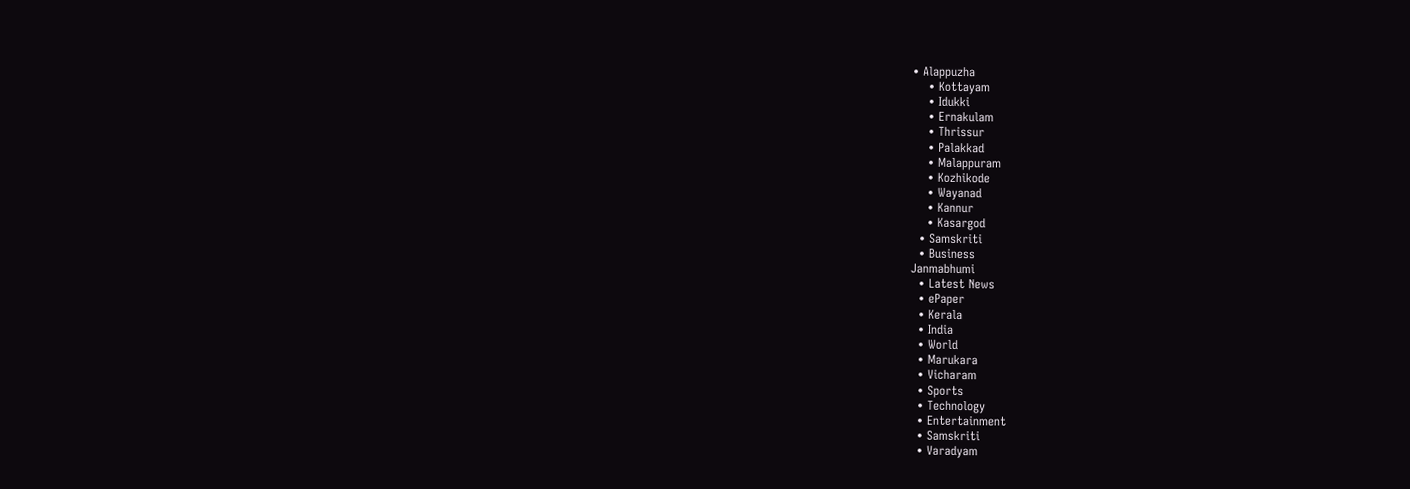• Alappuzha
    • Kottayam
    • Idukki
    • Ernakulam
    • Thrissur
    • Palakkad
    • Malappuram
    • Kozhikode
    • Wayanad
    • Kannur
    • Kasargod
  • Samskriti
  • Business
Janmabhumi
  • Latest News
  • ePaper
  • Kerala
  • India
  • World
  • Marukara
  • Vicharam
  • Sports
  • Technology
  • Entertainment
  • Samskriti
  • Varadyam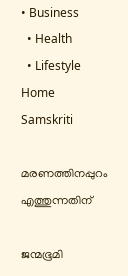• Business
  • Health
  • Lifestyle
Home Samskriti

മരണത്തിനപ്പുറം എത്തുന്നതിന്

ജന്മഭൂമി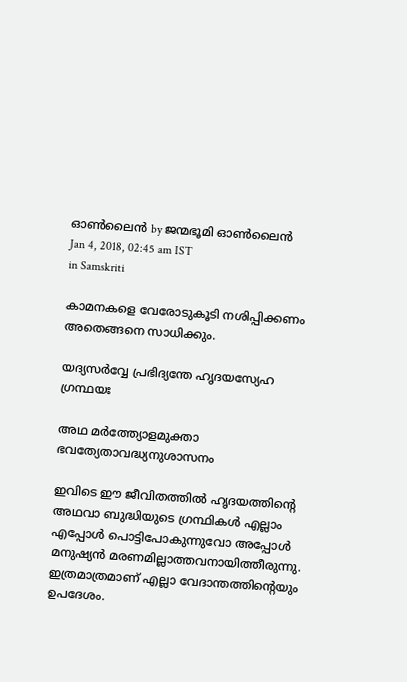ഓണ്‍ലൈന്‍ by ജന്മഭൂമി ഓണ്‍ലൈന്‍
Jan 4, 2018, 02:45 am IST
in Samskriti

കാമനകളെ വേരോടുകൂടി നശിപ്പിക്കണം അതെങ്ങനെ സാധിക്കും.

യദ്യസര്‍വ്വേ പ്രഭിദ്യന്തേ ഹൃദയസ്യേഹ ഗ്രന്ഥയഃ

അഥ മര്‍ത്ത്യോളമുക്താ ഭവത്യേതാവദ്ധ്യനുശാസനം

ഇവിടെ ഈ ജീവിതത്തില്‍ ഹൃദയത്തിന്റെ അഥവാ ബുദ്ധിയുടെ ഗ്രന്ഥികള്‍ എല്ലാം എപ്പോള്‍ പൊട്ടിപോകുന്നുവോ അപ്പോള്‍ മനുഷ്യന്‍ മരണമില്ലാത്തവനായിത്തീരുന്നു. ഇത്രമാത്രമാണ് എല്ലാ വേദാന്തത്തിന്റെയും ഉപദേശം.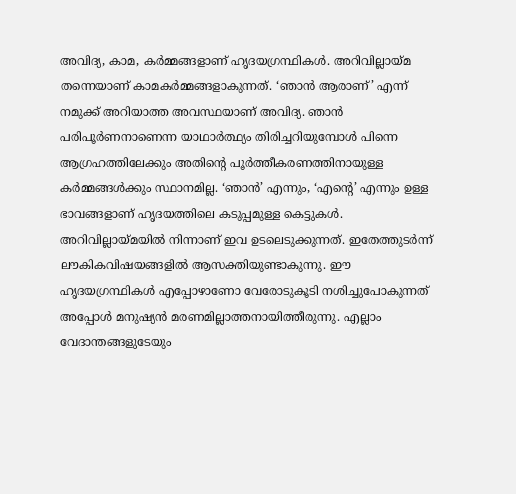അവിദ്യ, കാമ, കര്‍മ്മങ്ങളാണ് ഹൃദയഗ്രന്ഥികള്‍. അറിവില്ലായ്‌മ തന്നെയാണ് കാമകര്‍മ്മങ്ങളാകുന്നത്. ‘ഞാന്‍ ആരാണ്’ എന്ന് നമുക്ക് അറിയാത്ത അവസ്ഥയാണ് അവിദ്യ. ഞാന്‍ പരിപൂര്‍ണനാണെന്ന യാഥാര്‍ത്ഥ്യം തിരിച്ചറിയുമ്പോള്‍ പിന്നെ ആഗ്രഹത്തിലേക്കും അതിന്റെ പൂര്‍ത്തീകരണത്തിനായുള്ള കര്‍മ്മങ്ങള്‍ക്കും സ്ഥാനമില്ല. ‘ഞാന്‍’ എന്നും, ‘എന്റെ’ എന്നും ഉള്ള ഭാവങ്ങളാണ് ഹൃദയത്തിലെ കടുപ്പമുള്ള കെട്ടുകള്‍. അറിവില്ലായ്‌മയില്‍ നിന്നാണ് ഇവ ഉടലെടുക്കുന്നത്. ഇതേത്തുടര്‍ന്ന് ലൗകികവിഷയങ്ങളില്‍ ആസക്തിയുണ്ടാകുന്നു. ഈ ഹൃദയഗ്രന്ഥികള്‍ എപ്പോഴാണോ വേരോടുകൂടി നശിച്ചുപോകുന്നത് അപ്പോള്‍ മനുഷ്യന്‍ മരണമില്ലാത്തനായിത്തീരുന്നു. എല്ലാം വേദാന്തങ്ങളുടേയും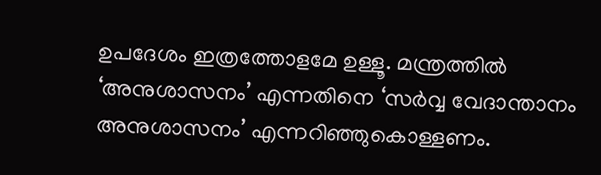ഉപദേശം ഇത്രത്തോളമേ ഉള്ളൂ. മന്ത്രത്തില്‍ ‘അനുശാസനം’ എന്നതിനെ ‘സര്‍വ്വ വേദാന്താനം അനുശാസനം’ എന്നറിഞ്ഞുകൊള്ളണം.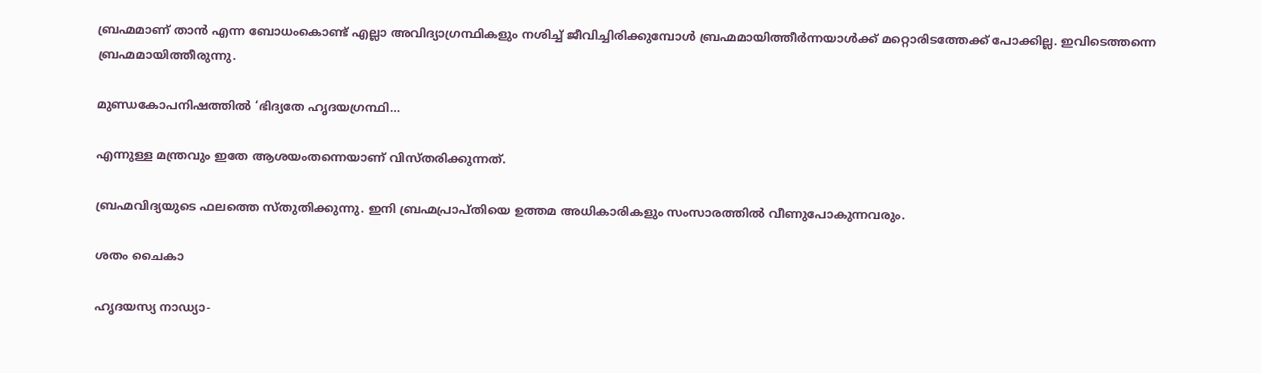ബ്രഹ്മമാണ് താന്‍ എന്ന ബോധംകൊണ്ട് എല്ലാ അവിദ്യാഗ്രന്ഥികളും നശിച്ച് ജീവിച്ചിരിക്കുമ്പോള്‍ ബ്രഹ്മമായിത്തീര്‍ന്നയാള്‍ക്ക് മറ്റൊരിടത്തേക്ക് പോക്കില്ല. ഇവിടെത്തന്നെ ബ്രഹ്മമായിത്തീരുന്നു.

മുണ്ഡകോപനിഷത്തില്‍ ‘ഭിദ്യതേ ഹൃദയഗ്രന്ഥി…

എന്നുള്ള മന്ത്രവും ഇതേ ആശയംതന്നെയാണ് വിസ്തരിക്കുന്നത്.

ബ്രഹ്മവിദ്യയുടെ ഫലത്തെ സ്തുതിക്കുന്നു. ഇനി ബ്രഹ്മപ്രാപ്തിയെ ഉത്തമ അധികാരികളും സംസാരത്തില്‍ വീണുപോകുന്നവരും.

ശതം ചൈകാ

ഹൃദയസ്യ നാഡ്യാ-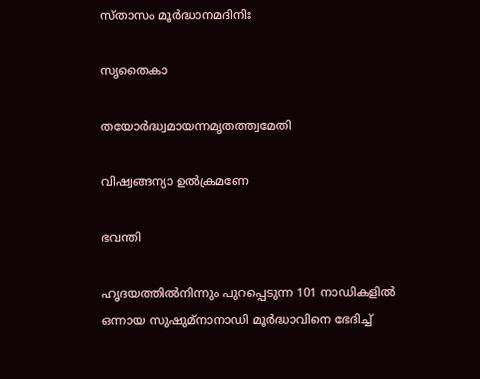സ്താസം മൂര്‍ദ്ധാനമദിനിഃ

സൃതൈകാ

തയോര്‍ദ്ധ്വമായന്നമൃതത്ത്വമേതി

വിഷ്വങ്ങന്യാ ഉല്‍ക്രമണേ

ഭവന്തി

ഹൃദയത്തില്‍നിന്നും പുറപ്പെടുന്ന 101 നാഡികളില്‍ ഒന്നായ സുഷുമ്‌നാനാഡി മൂര്‍ദ്ധാവിനെ ഭേദിച്ച്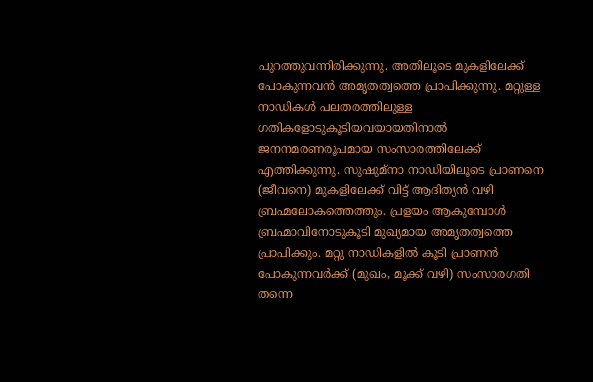പുറത്തുവന്നിരിക്കുന്നു. അതിലൂടെ മുകളിലേക്ക് പോകുന്നവന്‍ അമൃതത്വത്തെ പ്രാപിക്കുന്നു. മറ്റുള്ള നാഡികള്‍ പലതരത്തിലുള്ള ഗതികളോടുകൂടിയവയായതിനാല്‍ ജനനമരണരൂപമായ സംസാരത്തിലേക്ക് എത്തിക്കുന്നു. സുഷുമ്‌നാ നാഡിയിലൂടെ പ്രാണനെ (ജീവനെ) മുകളിലേക്ക് വിട്ട് ആദിത്യന്‍ വഴി ബ്രഹ്മലോകത്തെത്തും. പ്രളയം ആകുമ്പോള്‍ ബ്രഹ്മാവിനോടുകൂടി മുഖ്യമായ അമൃതത്വത്തെ പ്രാപിക്കും. മറ്റു നാഡികളില്‍ കൂടി പ്രാണന്‍ പോകുന്നവര്‍ക്ക് (മുഖം, മൂക്ക് വഴി) സംസാരഗതി തന്നെ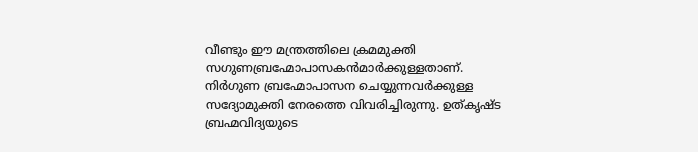വീണ്ടും ഈ മന്ത്രത്തിലെ ക്രമമുക്തി സഗുണബ്രഹ്മോപാസകന്‍മാര്‍ക്കുള്ളതാണ്. നിര്‍ഗുണ ബ്രഹ്മോപാസന ചെയ്യുന്നവര്‍ക്കുള്ള സദ്യോമുക്തി നേരത്തെ വിവരിച്ചിരുന്നു. ഉത്കൃഷ്ട ബ്രഹ്മവിദ്യയുടെ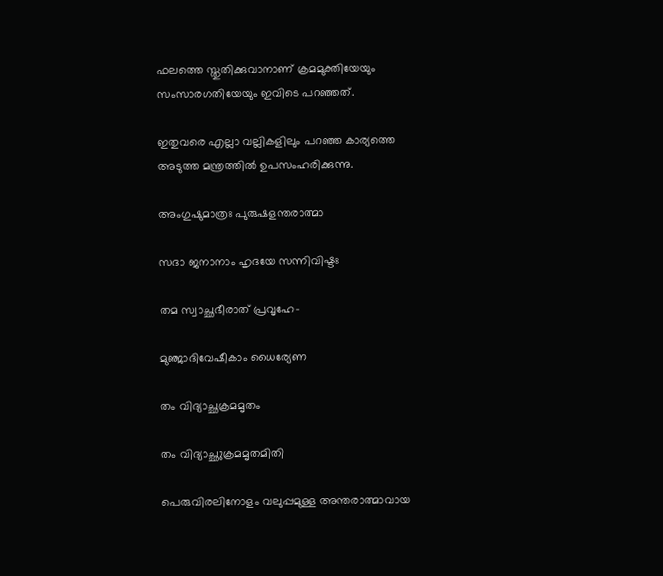ഫലത്തെ സ്തുതിക്കുവാനാണ് ക്രമമുക്തിയേയും സംസാരഗതിയേയും ഇവിടെ പറഞ്ഞത്.

ഇതുവരെ എല്ലാ വല്ലികളിലും പറഞ്ഞ കാര്യത്തെ അടുത്ത മന്ത്രത്തില്‍ ഉപസംഹരിക്കുന്നു.

അംഗുഷുമാത്രഃ പുരുഷളന്തരാത്മാ

സദാ ജനാനാം ഹൃദയേ സന്നിവിഷ്ടഃ

തമ സ്വാച്ഛഭീരാത് പ്രവൃഹേ-

മുഞ്ജാദിവേഷീകാം ധൈര്യേണ

തം വിദ്യാച്ഛക്രമമൃതം

തം വിദ്യാച്ഛുക്രമമൃതമിതി

പെരുവിരലിനോളം വലുപ്പമുള്ള അന്തരാത്മാവായ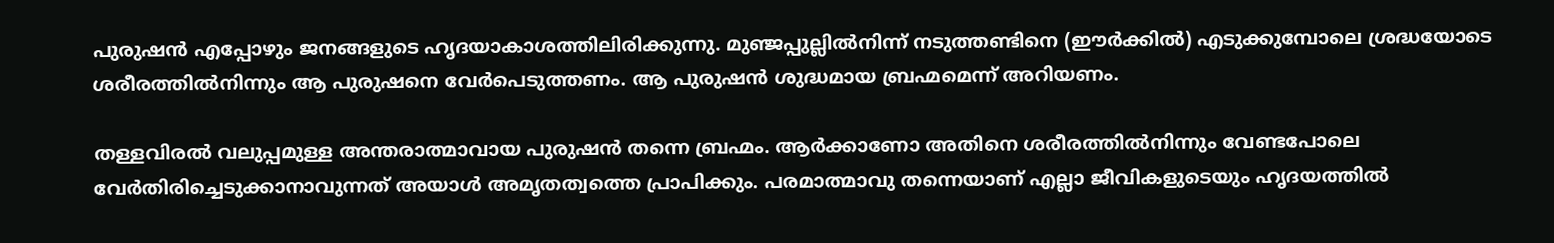പുരുഷന്‍ എപ്പോഴും ജനങ്ങളുടെ ഹൃദയാകാശത്തിലിരിക്കുന്നു. മുഞ്ജപ്പുല്ലില്‍നിന്ന് നടുത്തണ്ടിനെ (ഈര്‍ക്കില്‍) എടുക്കുമ്പോലെ ശ്രദ്ധയോടെ ശരീരത്തില്‍നിന്നും ആ പുരുഷനെ വേര്‍പെടുത്തണം. ആ പുരുഷന്‍ ശുദ്ധമായ ബ്രഹ്മമെന്ന് അറിയണം.

തള്ളവിരല്‍ വലുപ്പമുള്ള അന്തരാത്മാവായ പുരുഷന്‍ തന്നെ ബ്രഹ്മം. ആര്‍ക്കാണോ അതിനെ ശരീരത്തില്‍നിന്നും വേണ്ടപോലെ വേര്‍തിരിച്ചെടുക്കാനാവുന്നത് അയാള്‍ അമൃതത്വത്തെ പ്രാപിക്കും. പരമാത്മാവു തന്നെയാണ് എല്ലാ ജീവികളുടെയും ഹൃദയത്തില്‍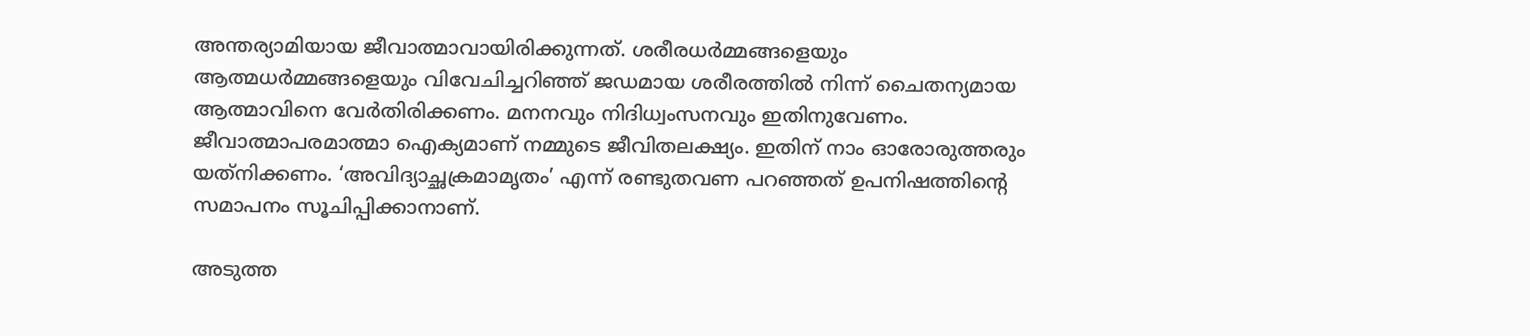അന്തര്യാമിയായ ജീവാത്മാവായിരിക്കുന്നത്. ശരീരധര്‍മ്മങ്ങളെയും ആത്മധര്‍മ്മങ്ങളെയും വിവേചിച്ചറിഞ്ഞ് ജഡമായ ശരീരത്തില്‍ നിന്ന് ചൈതന്യമായ ആത്മാവിനെ വേര്‍തിരിക്കണം. മനനവും നിദിധ്വംസനവും ഇതിനുവേണം. ജീവാത്മാപരമാത്മാ ഐക്യമാണ് നമ്മുടെ ജീവിതലക്ഷ്യം. ഇതിന് നാം ഓരോരുത്തരും യത്‌നിക്കണം. ‘അവിദ്യാച്ഛക്രമാമൃതം’ എന്ന് രണ്ടുതവണ പറഞ്ഞത് ഉപനിഷത്തിന്റെ സമാപനം സൂചിപ്പിക്കാനാണ്.

അടുത്ത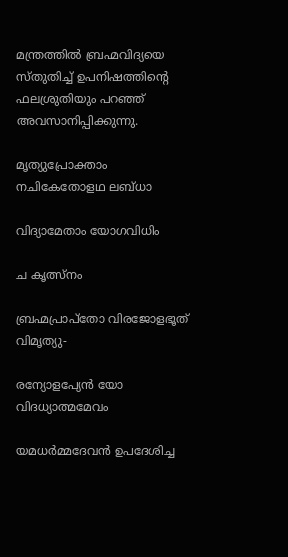മന്ത്രത്തില്‍ ബ്രഹ്മവിദ്യയെ സ്തുതിച്ച് ഉപനിഷത്തിന്റെ ഫലശ്രുതിയും പറഞ്ഞ് അവസാനിപ്പിക്കുന്നു.

മൃത്യുപ്രോക്താം നചികേതോളഥ ലബ്ധാ

വിദ്യാമേതാം യോഗവിധിം

ച കൃത്സ്‌നം

ബ്രഹ്മപ്രാപ്‌തോ വിരജോളഭൂത് വിമൃത്യു-

രന്യോളപ്യേന്‍ യോ വിദധ്യാത്മമേവം

യമധര്‍മ്മദേവന്‍ ഉപദേശിച്ച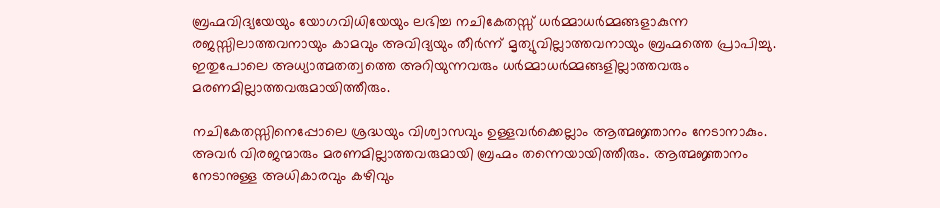ബ്രഹ്മവിദ്യയേയും യോഗവിധിയേയും ലഭിച്ച നചികേതസ്സ് ധര്‍മ്മാധര്‍മ്മങ്ങളാകുന്ന രജസ്സിലാത്തവനായും കാമവും അവിദ്യയും തീര്‍ന്ന് മൃത്യുവില്ലാത്തവനായും ബ്രഹ്മത്തെ പ്രാപിച്ചു. ഇതുപോലെ അധ്യാത്മതത്വത്തെ അറിയുന്നവരും ധര്‍മ്മാധര്‍മ്മങ്ങളില്ലാത്തവരും മരണമില്ലാത്തവരുമായിത്തീരും.

നചികേതസ്സിനെപ്പോലെ ശ്രദ്ധയും വിശ്വാസവും ഉള്ളവര്‍ക്കെല്ലാം ആത്മജ്ഞാനം നേടാനാകും. അവര്‍ വിരജന്മാരും മരണമില്ലാത്തവരുമായി ബ്രഹ്മം തന്നെയായിത്തീരും. ആത്മജ്ഞാനം നേടാനുള്ള അധികാരവും കഴിവും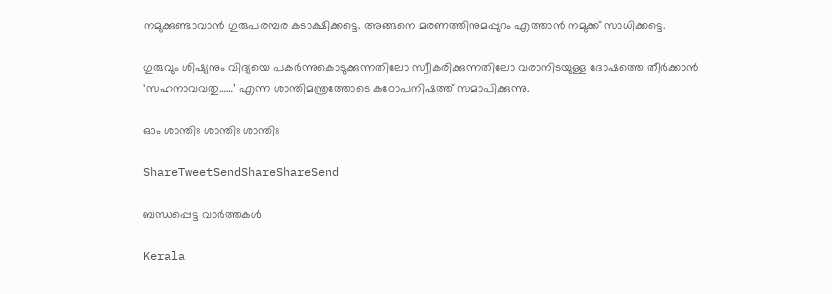നമുക്കുണ്ടാവാന്‍ ഗുരുപരമ്പര കടാക്ഷിക്കട്ടെ. അങ്ങനെ മരണത്തിനുമപ്പുറം എത്താന്‍ നമുക്ക് സാധിക്കട്ടെ.

ഗുരുവും ശിഷ്യനും വിദ്യയെ പകര്‍ന്നുകൊടുക്കുന്നതിലോ സ്വീകരിക്കുന്നതിലോ വരാനിടയുള്ള ദോഷത്തെ തീര്‍ക്കാന്‍ ‘സഹനാവവതു……’ എന്ന ശാന്തിമന്ത്രത്തോടെ കഠോപനിഷത്ത് സമാപിക്കുന്നു.

ഓം ശാന്തിഃ ശാന്തിഃ ശാന്തിഃ

ShareTweetSendShareShareSend

ബന്ധപ്പെട്ട വാര്‍ത്തകള്‍

Kerala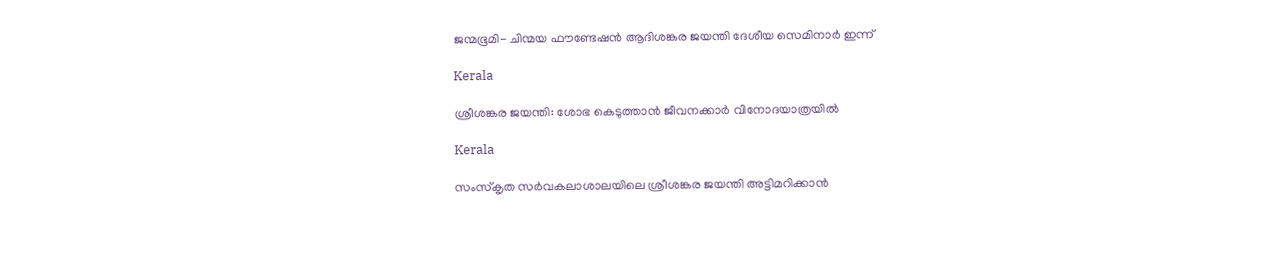ജന്മഭൂമി- ചിന്മയ ഫൗണ്ടേഷന്‍ ആദിശങ്കര ജയന്തി ദേശീയ സെമിനാര്‍ ഇന്ന്

Kerala

ശ്രീശങ്കര ജയന്തി: ശോഭ കെടുത്താന്‍ ജീവനക്കാര്‍ വിനോദയാത്രയില്‍

Kerala

സംസ്‌കൃത സര്‍വകലാശാലയിലെ ശ്രീശങ്കര ജയന്തി അട്ടിമറിക്കാന്‍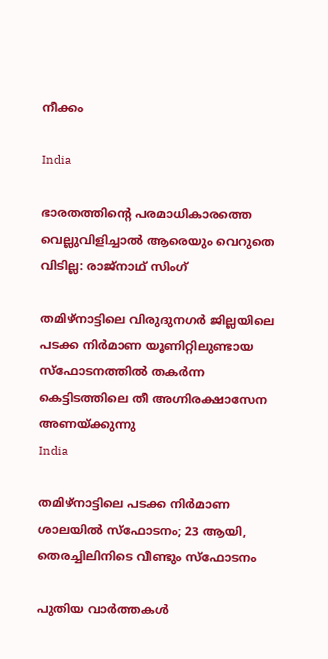നീക്കം

India

ഭാരതത്തിന്റെ പരമാധികാരത്തെ വെല്ലുവിളിച്ചാൽ ആരെയും വെറുതെ വിടില്ല: രാജ്നാഥ് സിംഗ്

തമിഴ്‌നാട്ടിലെ വിരുദുനഗര്‍ ജില്ലയിലെ പടക്ക നിര്‍മാണ യൂണിറ്റിലുണ്ടായ സ്‌ഫോടനത്തില്‍ തകര്‍ന്ന കെട്ടിടത്തിലെ തീ അഗ്നിരക്ഷാസേന അണയ്ക്കുന്നു
India

തമിഴ്‌നാട്ടിലെ പടക്ക നിര്‍മാണ ശാലയില്‍ സ്‌ഫോടനം; 23 ആയി, തെരച്ചിലിനിടെ വീണ്ടും സ്ഫോടനം

പുതിയ വാര്‍ത്തകള്‍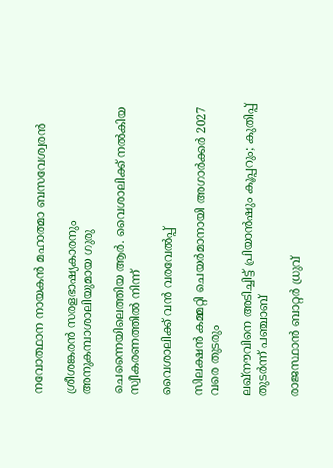നവോത്ഥാന നായകന്‍ മഹാത്മാ ബസവേശ്വരന്‍

ശ്രീശങ്കരന്‍ സരളഭാഷ്യകാരനും അനുകമ്പാശാലിയുമായ ഗുരു

ചെന്നൈയിലെത്തിയ ആര്‍. വൈശാലിക്ക് നല്‍കിയ സ്വീകരണത്തില്‍ നിന്ന്‌

വൈശാലിക്ക് വന്‍ വരവേല്‍പ്പ്

സിലക്ഷന്‍ കമ്മറ്റി ചെയര്‍മാനായി അഗാര്‍ക്കര്‍ 2027 വരെ തുടരും

ലഖ്നൗവിനെ അടിച്ചിട്ട് പ്രിയാൻഷും കൂപ്പറും; കുതിപ്പ് തുടർന്ന് പഞ്ചാബ്

രാജസ്ഥാന്‍ ബാറ്റര്‍ ധ്രുവ്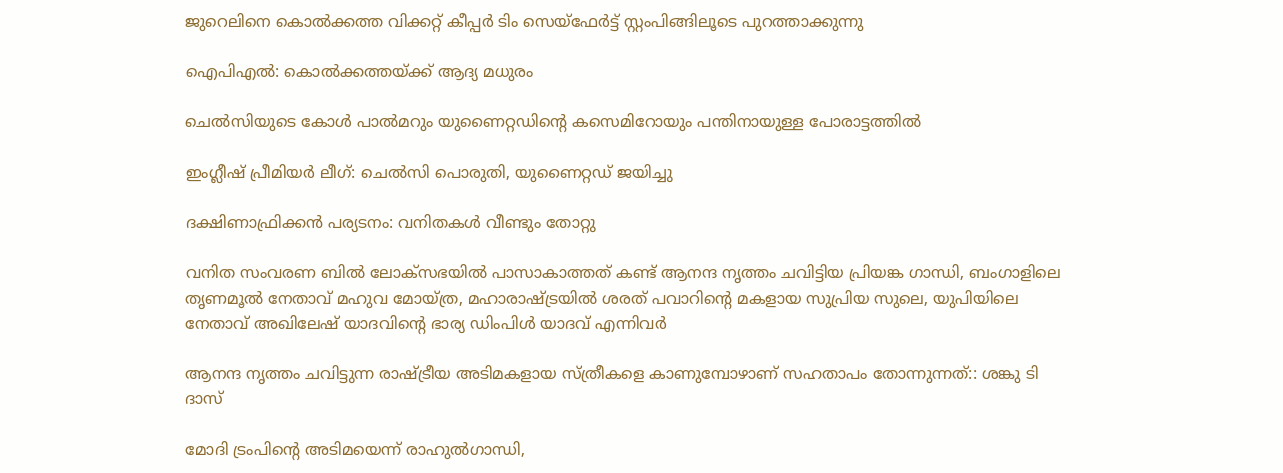ജുറെലിനെ കൊല്‍ക്കത്ത വിക്കറ്റ് കീപ്പര്‍ ടിം സെയ്‌ഫേര്‍ട്ട് സ്റ്റംപിങ്ങിലൂടെ പുറത്താക്കുന്നു

ഐപിഎല്‍: കൊല്‍ക്കത്തയ്‌ക്ക് ആദ്യ മധുരം

ചെല്‍സിയുടെ കോള്‍ പാല്‍മറും യുണൈറ്റഡിന്റെ കസെമിറോയും പന്തിനായുള്ള പോരാട്ടത്തില്‍

ഇംഗ്ലീഷ് പ്രീമിയര്‍ ലീഗ്: ചെല്‍സി പൊരുതി, യുണൈറ്റഡ് ജയിച്ചു

ദക്ഷിണാഫ്രിക്കന്‍ പര്യടനം: വനിതകള്‍ വീണ്ടും തോറ്റു

വനിത സംവരണ ബിൽ ലോക്സഭയിൽ പാസാകാത്തത് കണ്ട് ആനന്ദ നൃത്തം ചവിട്ടിയ പ്രിയങ്ക ഗാന്ധി, ബംഗാളിലെ തൃണമൂല്‍ നേതാവ് മഹുവ മോയ്ത്ര, മഹാരാഷ്ട്രയില്‍ ശരത് പവാറിന്‍റെ മകളായ സുപ്രിയ സുലെ, യുപിയിലെ നേതാവ് അഖിലേഷ് യാദവിന്‍റെ ഭാര്യ ഡിംപിള്‍ യാദവ് എന്നിവര്‍

ആനന്ദ നൃത്തം ചവിട്ടുന്ന രാഷ്‌ട്രീയ അടിമകളായ സ്ത്രീകളെ കാണുമ്പോഴാണ് സഹതാപം തോന്നുന്നത്:: ശങ്കു ടി ദാസ്

മോദി ട്രംപിന്റെ അടിമയെന്ന് രാഹുല്‍ഗാന്ധി,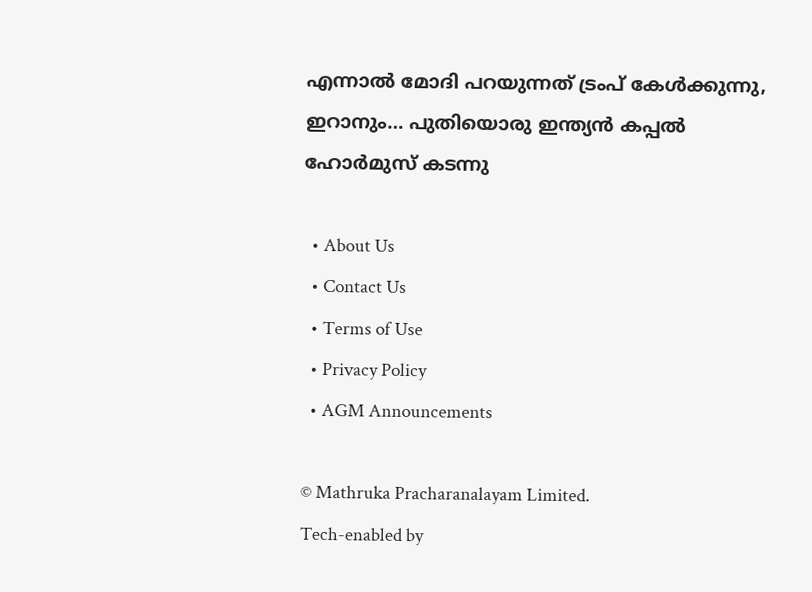എന്നാല്‍ മോദി പറയുന്നത് ട്രംപ് കേള്‍ക്കുന്നു, ഇറാനും… പുതിയൊരു ഇന്ത്യന്‍ കപ്പല്‍ ഹോര്‍മുസ് കടന്നു

  • About Us
  • Contact Us
  • Terms of Use
  • Privacy Policy
  • AGM Announcements

© Mathruka Pracharanalayam Limited.
Tech-enabled by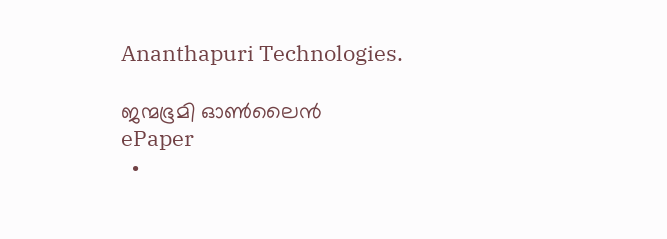Ananthapuri Technologies.

ജന്മഭൂമി ഓണ്‍ലൈന്‍
ePaper
  •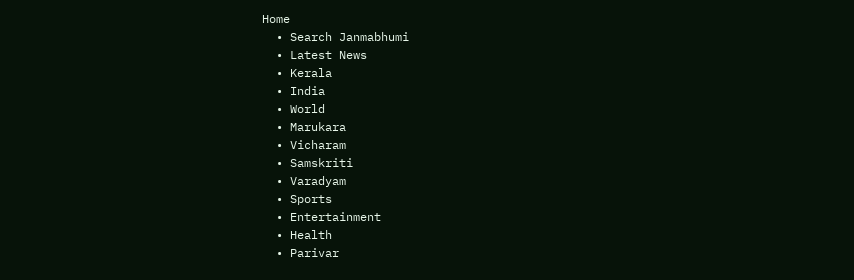Home
  • Search Janmabhumi
  • Latest News
  • Kerala
  • India
  • World
  • Marukara
  • Vicharam
  • Samskriti
  • Varadyam
  • Sports
  • Entertainment
  • Health
  • Parivar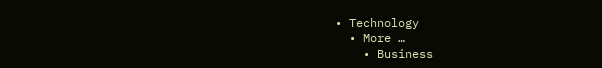• Technology
  • More …
    • Business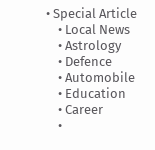• Special Article
    • Local News
    • Astrology
    • Defence
    • Automobile
    • Education
    • Career
    •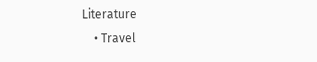Literature
    • Travel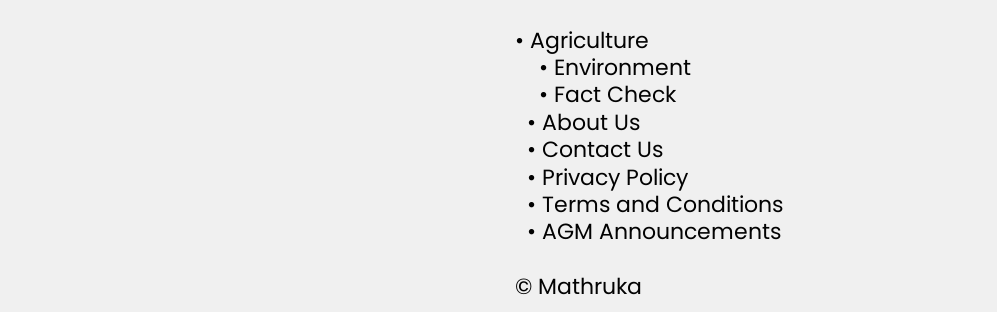• Agriculture
    • Environment
    • Fact Check
  • About Us
  • Contact Us
  • Privacy Policy
  • Terms and Conditions
  • AGM Announcements

© Mathruka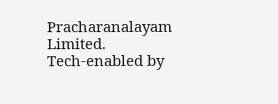Pracharanalayam Limited.
Tech-enabled by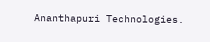Ananthapuri Technologies.